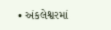• અંકલેશ્વરમાં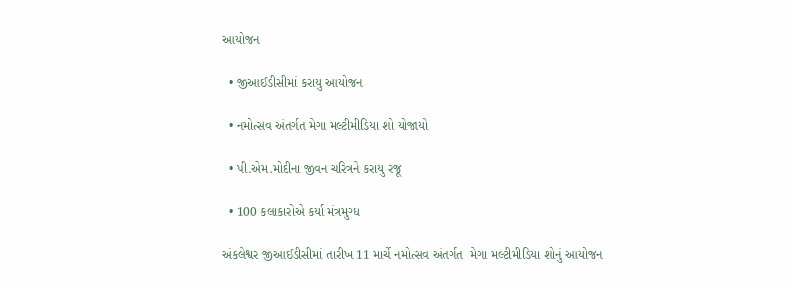આયોજન

  • જીઆઈડીસીમાં કરાયુ આયોજન

  • નમોત્સવ અંતર્ગત મેગા મલ્ટીમીડિયા શો યોજાયો

  • પી.એમ.મોદીના જીવન ચરિત્રને કરાયુ રજૂ

  • 100 કલાકારોએ કર્યા મંત્રમુગ્ધ

અંકલેશ્વર જીઆઈડીસીમાં તારીખ 11 માર્ચે નમોત્સવ અંતર્ગત  મેગા મલ્ટીમીડિયા શોનું આયોજન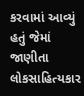કરવામાં આવ્યું હતું જેમાં જાણીતા લોકસાહિત્યકાર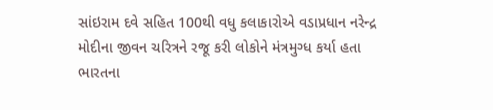સાંઇરામ દવે સહિત 100થી વધુ કલાકારોએ વડાપ્રધાન નરેન્દ્ર મોદીના જીવન ચરિત્રને રજૂ કરી લોકોને મંત્રમુગ્ધ કર્યા હતા
ભારતના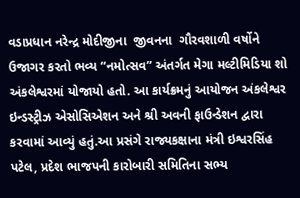વડાપ્રધાન નરેન્દ્ર મોદીજીના  જીવનના  ગૌરવશાળી વર્ષોને ઉજાગર કરતો ભવ્ય “નમોત્સવ” અંતર્ગત મેગા મલ્ટીમિડિયા શો અંકલેશ્વરમાં યોજાયો હતો. આ કાર્યક્રમનું આયોજન અંકલેશ્વર ઇન્ડસ્ટ્રીઝ એસોસિએશન અને શ્રી અવની ફાઉન્ડેશન દ્વારા કરવામાં આવ્યું હતું.આ પ્રસંગે રાજ્યકક્ષાના મંત્રી ઇશ્વરસિંહ પટેલ, પ્રદેશ ભાજપની કારોબારી સમિતિના સભ્ય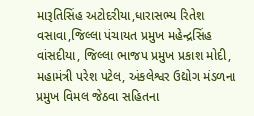મારૂતિસિંહ અટોદરીયા,ધારાસભ્ય રિતેશ વસાવા,જિલ્લા પંચાયત પ્રમુખ મહેન્દ્રસિંહ વાંસદીયા, જિલ્લા ભાજપ પ્રમુખ પ્રકાશ મોદી, મહામંત્રી પરેશ પટેલ, અંકલેશ્વર ઉદ્યોગ મંડળના પ્રમુખ વિમલ જેઠવા સહિતના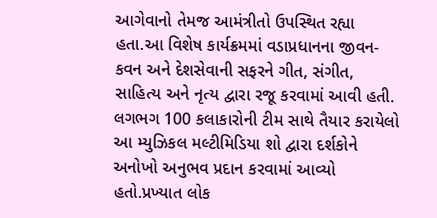આગેવાનો તેમજ આમંત્રીતો ઉપસ્થિત રહ્યા હતા.આ વિશેષ કાર્યક્રમમાં વડાપ્રધાનના જીવન-કવન અને દેશસેવાની સફરને ગીત, સંગીત, સાહિત્ય અને નૃત્ય દ્વારા રજૂ કરવામાં આવી હતી. લગભગ 100 કલાકારોની ટીમ સાથે તૈયાર કરાયેલો આ મ્યુઝિકલ મલ્ટીમિડિયા શો દ્વારા દર્શકોને અનોખો અનુભવ પ્રદાન કરવામાં આવ્યો હતો.પ્રખ્યાત લોક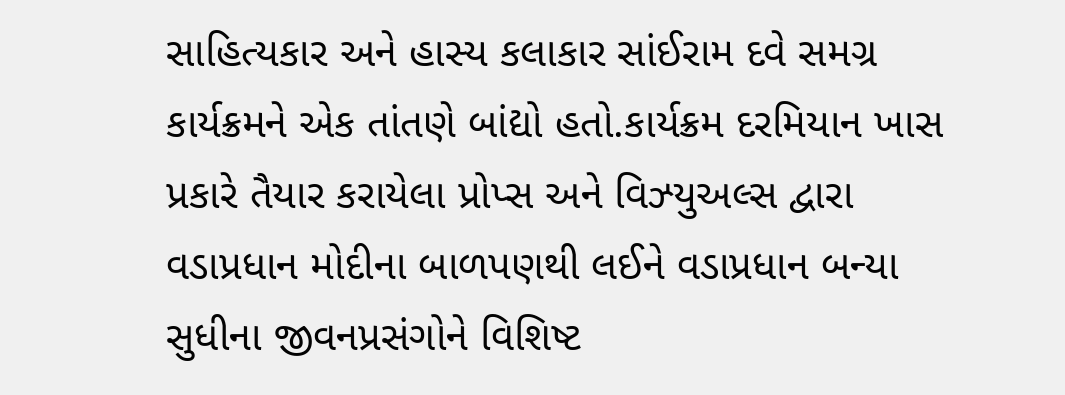સાહિત્યકાર અને હાસ્ય કલાકાર સાંઈરામ દવે સમગ્ર કાર્યક્રમને એક તાંતણે બાંદ્યો હતો.કાર્યક્રમ દરમિયાન ખાસ પ્રકારે તૈયાર કરાયેલા પ્રોપ્સ અને વિઝ્યુઅલ્સ દ્વારા વડાપ્રધાન મોદીના બાળપણથી લઈને વડાપ્રધાન બન્યા સુધીના જીવનપ્રસંગોને વિશિષ્ટ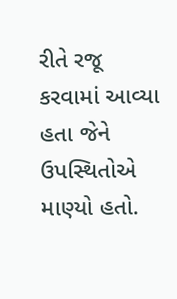રીતે રજૂ કરવામાં આવ્યા હતા જેને ઉપસ્થિતોએ માણ્યો હતો.